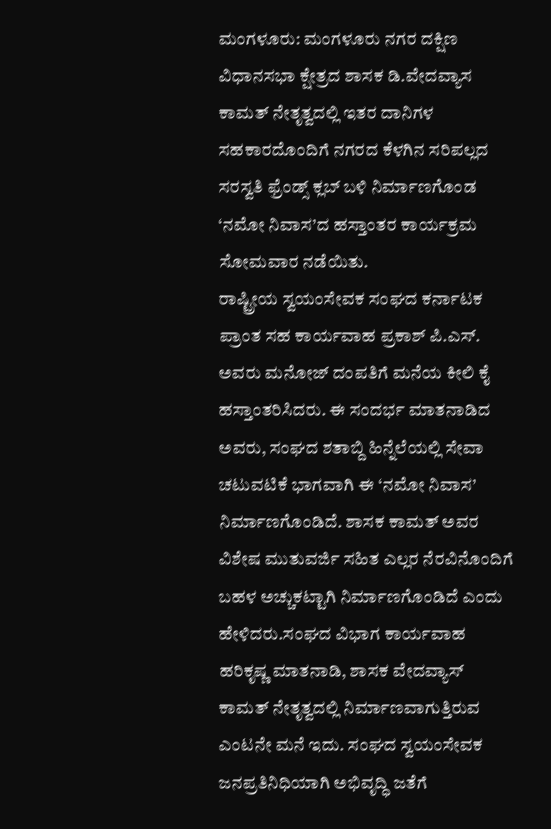ಮಂಗಳೂರು: ಮಂಗಳೂರು ನಗರ ದಕ್ಷಿಣ ವಿಧಾನಸಭಾ ಕ್ಷೇತ್ರದ ಶಾಸಕ ಡಿ.ವೇದವ್ಯಾಸ ಕಾಮತ್ ನೇತೃತ್ವದಲ್ಲಿ ಇತರ ದಾನಿಗಳ ಸಹಕಾರದೊಂದಿಗೆ ನಗರದ ಕೆಳಗಿನ ಸರಿಪಲ್ಲದ ಸರಸ್ವತಿ ಫ್ರೆಂಡ್ಸ್ ಕ್ಲಬ್ ಬಳಿ ನಿರ್ಮಾಣಗೊಂಡ ‘ನಮೋ ನಿವಾಸ’ದ ಹಸ್ತಾಂತರ ಕಾರ್ಯಕ್ರಮ ಸೋಮವಾರ ನಡೆಯಿತು.
ರಾಷ್ಟ್ರೀಯ ಸ್ವಯಂಸೇವಕ ಸಂಘದ ಕರ್ನಾಟಕ ಪ್ರಾಂತ ಸಹ ಕಾರ್ಯವಾಹ ಪ್ರಕಾಶ್ ಪಿ.ಎಸ್. ಅವರು ಮನೋಜ್ ದಂಪತಿಗೆ ಮನೆಯ ಕೀಲಿ ಕೈ ಹಸ್ತಾಂತರಿಸಿದರು. ಈ ಸಂದರ್ಭ ಮಾತನಾಡಿದ ಅವರು, ಸಂಘದ ಶತಾಬ್ದಿ ಹಿನ್ನೆಲೆಯಲ್ಲಿ ಸೇವಾ ಚಟುವಟಿಕೆ ಭಾಗವಾಗಿ ಈ ‘ನಮೋ ನಿವಾಸ’ ನಿರ್ಮಾಣಗೊಂಡಿದೆ. ಶಾಸಕ ಕಾಮತ್ ಅವರ ವಿಶೇಷ ಮುತುವರ್ಜಿ ಸಹಿತ ಎಲ್ಲರ ನೆರವಿನೊಂದಿಗೆ ಬಹಳ ಅಚ್ಚುಕಟ್ಟಾಗಿ ನಿರ್ಮಾಣಗೊಂಡಿದೆ ಎಂದು ಹೇಳಿದರು.ಸಂಘದ ವಿಭಾಗ ಕಾರ್ಯವಾಹ ಹರಿಕೃಷ್ಣ ಮಾತನಾಡಿ, ಶಾಸಕ ವೇದವ್ಯಾಸ್ ಕಾಮತ್ ನೇತೃತ್ವದಲ್ಲಿ ನಿರ್ಮಾಣವಾಗುತ್ತಿರುವ ಎಂಟನೇ ಮನೆ ಇದು. ಸಂಘದ ಸ್ವಯಂಸೇವಕ ಜನಪ್ರತಿನಿಧಿಯಾಗಿ ಅಭಿವೃದ್ಧಿ ಜತೆಗೆ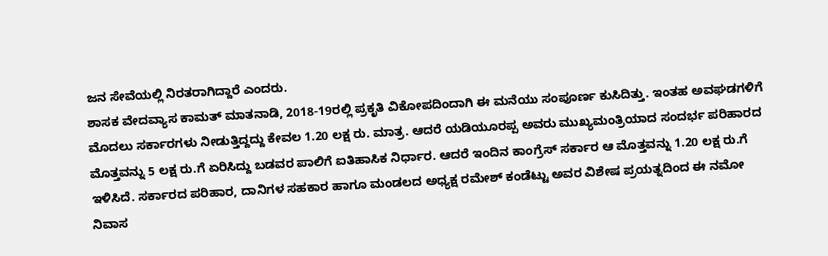ಜನ ಸೇವೆಯಲ್ಲಿ ನಿರತರಾಗಿದ್ದಾರೆ ಎಂದರು.
ಶಾಸಕ ವೇದವ್ಯಾಸ ಕಾಮತ್ ಮಾತನಾಡಿ, 2018-19ರಲ್ಲಿ ಪ್ರಕೃತಿ ವಿಕೋಪದಿಂದಾಗಿ ಈ ಮನೆಯು ಸಂಪೂರ್ಣ ಕುಸಿದಿತ್ತು. ಇಂತಹ ಅವಘಡಗಳಿಗೆ ಮೊದಲು ಸರ್ಕಾರಗಳು ನೀಡುತ್ತಿದ್ದದ್ದು ಕೇವಲ 1.20 ಲಕ್ಷ ರು. ಮಾತ್ರ. ಆದರೆ ಯಡಿಯೂರಪ್ಪ ಅವರು ಮುಖ್ಯಮಂತ್ರಿಯಾದ ಸಂದರ್ಭ ಪರಿಹಾರದ ಮೊತ್ತವನ್ನು 5 ಲಕ್ಷ ರು.ಗೆ ಏರಿಸಿದ್ದು ಬಡವರ ಪಾಲಿಗೆ ಐತಿಹಾಸಿಕ ನಿರ್ಧಾರ. ಆದರೆ ಇಂದಿನ ಕಾಂಗ್ರೆಸ್ ಸರ್ಕಾರ ಆ ಮೊತ್ತವನ್ನು 1.20 ಲಕ್ಷ ರು.ಗೆ ಇಳಿಸಿದೆ. ಸರ್ಕಾರದ ಪರಿಹಾರ, ದಾನಿಗಳ ಸಹಕಾರ ಹಾಗೂ ಮಂಡಲದ ಅಧ್ಯಕ್ಷ ರಮೇಶ್ ಕಂಡೆಟ್ಟು ಅವರ ವಿಶೇಷ ಪ್ರಯತ್ನದಿಂದ ಈ ನಮೋ ನಿವಾಸ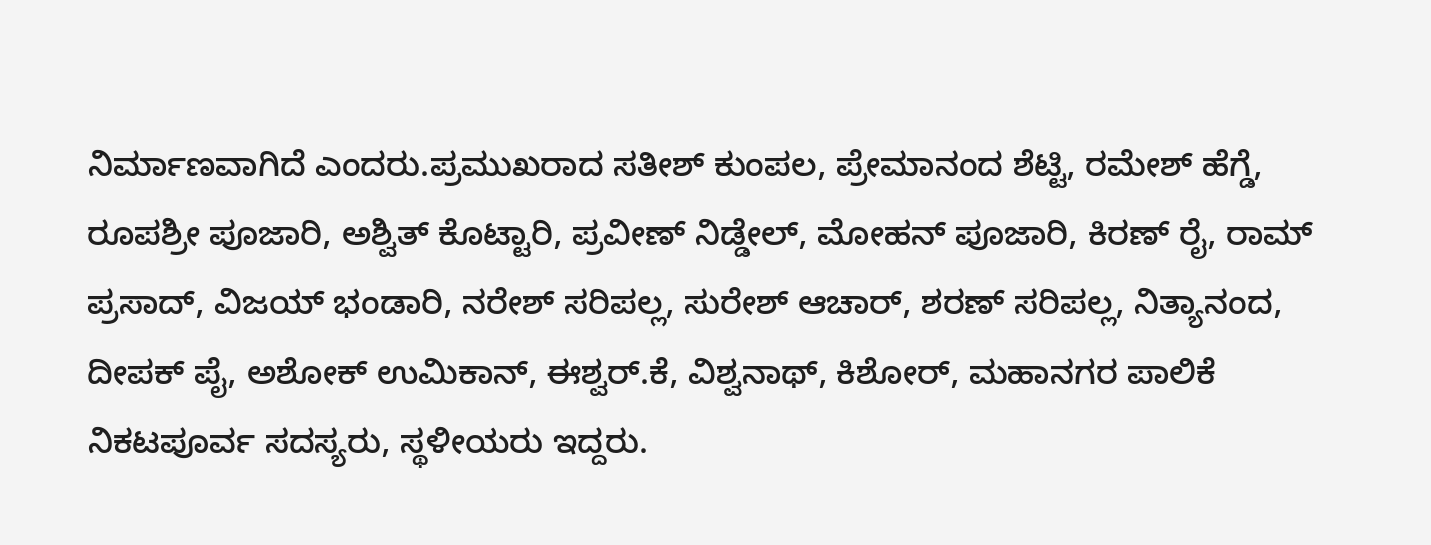ನಿರ್ಮಾಣವಾಗಿದೆ ಎಂದರು.ಪ್ರಮುಖರಾದ ಸತೀಶ್ ಕುಂಪಲ, ಪ್ರೇಮಾನಂದ ಶೆಟ್ಟಿ, ರಮೇಶ್ ಹೆಗ್ಡೆ, ರೂಪಶ್ರೀ ಪೂಜಾರಿ, ಅಶ್ವಿತ್ ಕೊಟ್ಟಾರಿ, ಪ್ರವೀಣ್ ನಿಡ್ಡೇಲ್, ಮೋಹನ್ ಪೂಜಾರಿ, ಕಿರಣ್ ರೈ, ರಾಮ್ ಪ್ರಸಾದ್, ವಿಜಯ್ ಭಂಡಾರಿ, ನರೇಶ್ ಸರಿಪಲ್ಲ, ಸುರೇಶ್ ಆಚಾರ್, ಶರಣ್ ಸರಿಪಲ್ಲ, ನಿತ್ಯಾನಂದ, ದೀಪಕ್ ಪೈ, ಅಶೋಕ್ ಉಮಿಕಾನ್, ಈಶ್ವರ್.ಕೆ, ವಿಶ್ವನಾಥ್, ಕಿಶೋರ್, ಮಹಾನಗರ ಪಾಲಿಕೆ ನಿಕಟಪೂರ್ವ ಸದಸ್ಯರು, ಸ್ಥಳೀಯರು ಇದ್ದರು.